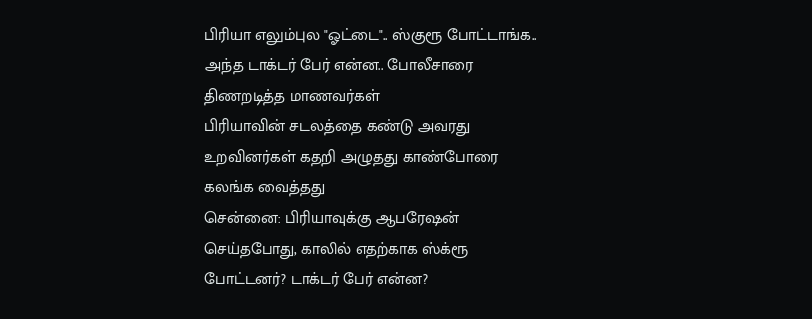பிரியா எலும்புல "ஓட்டை".. ஸ்குரூ போட்டாங்க.. அந்த டாக்டர் பேர் என்ன.. போலீசாரை திணறடித்த மாணவர்கள்
பிரியாவின் சடலத்தை கண்டு அவரது உறவினர்கள் கதறி அழுதது காண்போரை கலங்க வைத்தது
சென்னை: பிரியாவுக்கு ஆபரேஷன் செய்தபோது, காலில் எதற்காக ஸ்க்ரூ போட்டனர்? டாக்டர் பேர் என்ன?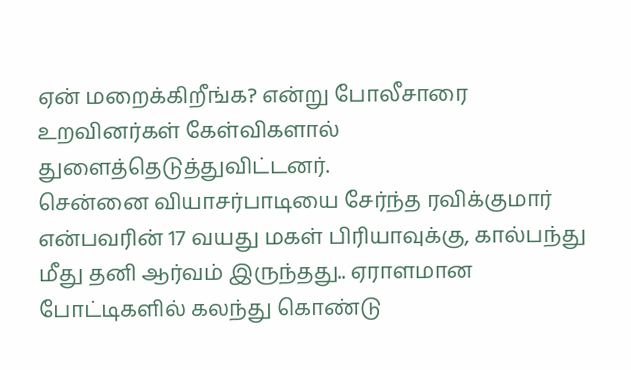ஏன் மறைக்கிறீங்க? என்று போலீசாரை உறவினர்கள் கேள்விகளால் துளைத்தெடுத்துவிட்டனர்.
சென்னை வியாசர்பாடியை சேர்ந்த ரவிக்குமார் என்பவரின் 17 வயது மகள் பிரியாவுக்கு, கால்பந்து மீது தனி ஆர்வம் இருந்தது.. ஏராளமான போட்டிகளில் கலந்து கொண்டு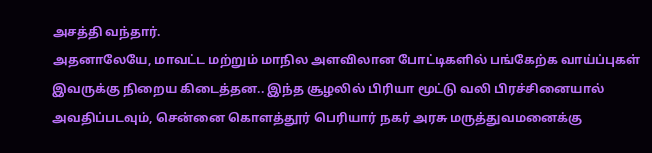அசத்தி வந்தார்.
அதனாலேயே, மாவட்ட மற்றும் மாநில அளவிலான போட்டிகளில் பங்கேற்க வாய்ப்புகள் இவருக்கு நிறைய கிடைத்தன.. இந்த சூழலில் பிரியா மூட்டு வலி பிரச்சினையால் அவதிப்படவும், சென்னை கொளத்தூர் பெரியார் நகர் அரசு மருத்துவமனைக்கு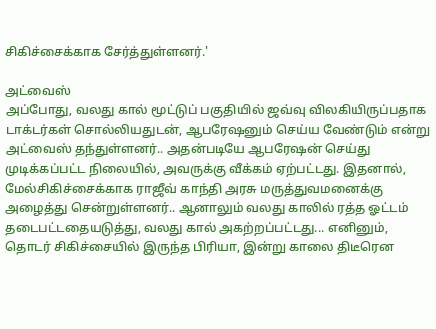சிகிச்சைக்காக சேர்த்துள்ளனர்.'

அட்வைஸ்
அப்போது, வலது கால் மூட்டுப் பகுதியில் ஜவ்வு விலகியிருப்பதாக டாக்டர்கள் சொல்லியதுடன், ஆபரேஷனும் செய்ய வேண்டும் என்று அட்வைஸ் தந்துள்ளனர்.. அதன்படியே ஆபரேஷன் செய்து முடிக்கப்பட்ட நிலையில், அவருக்கு வீக்கம் ஏற்பட்டது. இதனால், மேல்சிகிச்சைக்காக ராஜீவ் காந்தி அரசு மருத்துவமனைக்கு அழைத்து சென்றுள்ளனர்.. ஆனாலும் வலது காலில் ரத்த ஓட்டம் தடைபட்டதையடுத்து, வலது கால் அகற்றப்பட்டது... எனினும், தொடர் சிகிச்சையில் இருந்த பிரியா, இன்று காலை திடீரென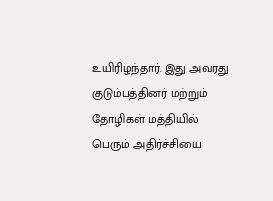உயிரிழந்தார். இது அவரது குடும்பத்தினர் மற்றும் தோழிகள் மத்தியில் பெரும் அதிர்ச்சியை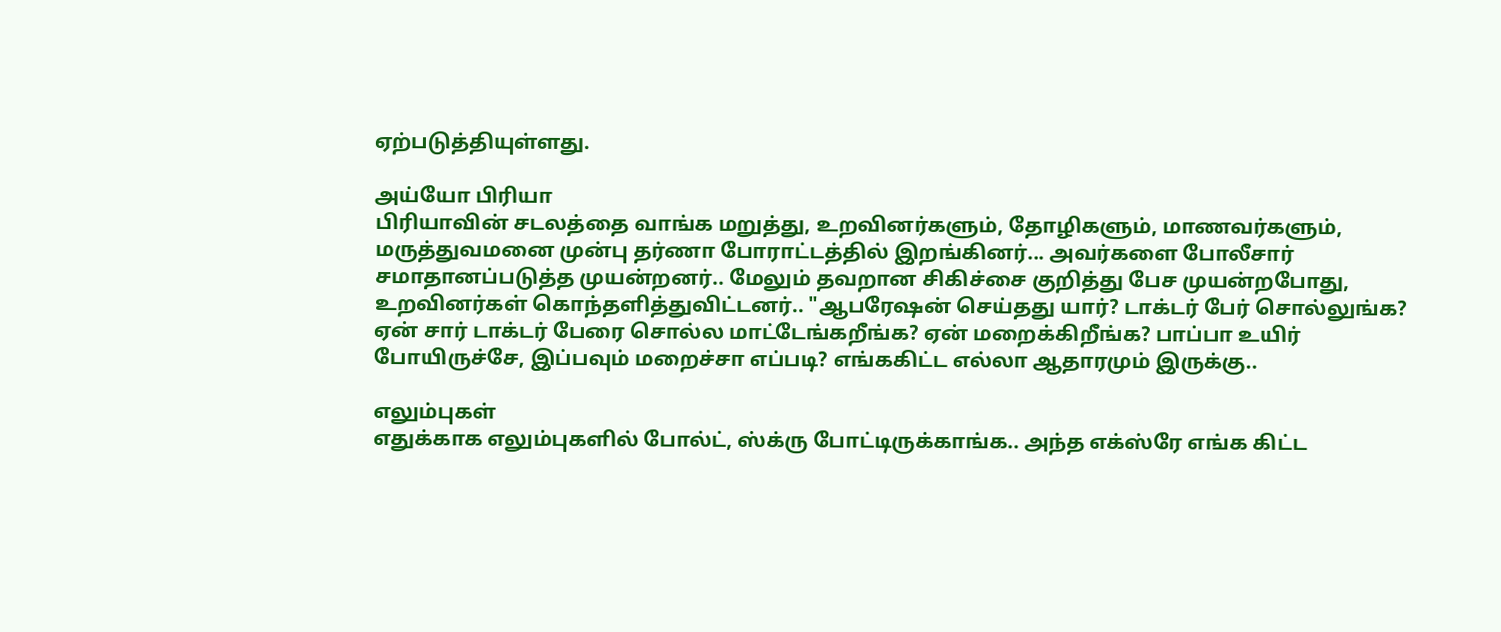ஏற்படுத்தியுள்ளது.

அய்யோ பிரியா
பிரியாவின் சடலத்தை வாங்க மறுத்து, உறவினர்களும், தோழிகளும், மாணவர்களும், மருத்துவமனை முன்பு தர்ணா போராட்டத்தில் இறங்கினர்... அவர்களை போலீசார் சமாதானப்படுத்த முயன்றனர்.. மேலும் தவறான சிகிச்சை குறித்து பேச முயன்றபோது, உறவினர்கள் கொந்தளித்துவிட்டனர்.. "ஆபரேஷன் செய்தது யார்? டாக்டர் பேர் சொல்லுங்க? ஏன் சார் டாக்டர் பேரை சொல்ல மாட்டேங்கறீங்க? ஏன் மறைக்கிறீங்க? பாப்பா உயிர் போயிருச்சே, இப்பவும் மறைச்சா எப்படி? எங்ககிட்ட எல்லா ஆதாரமும் இருக்கு..

எலும்புகள்
எதுக்காக எலும்புகளில் போல்ட், ஸ்க்ரு போட்டிருக்காங்க.. அந்த எக்ஸ்ரே எங்க கிட்ட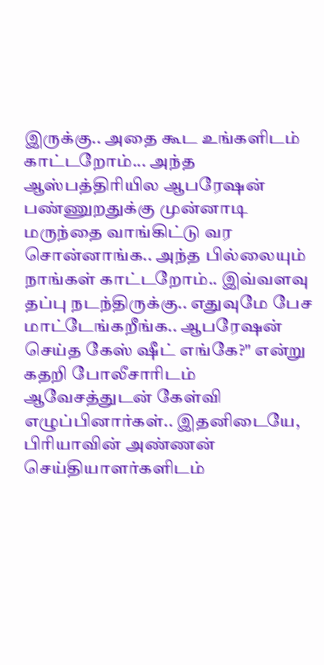இருக்கு.. அதை கூட உங்களிடம் காட்டறோம்... அந்த ஆஸ்பத்திரியில ஆபரேஷன் பண்ணுறதுக்கு முன்னாடி மருந்தை வாங்கிட்டு வர சொன்னாங்க.. அந்த பில்லையும் நாங்கள் காட்டறோம்.. இவ்வளவு தப்பு நடந்திருக்கு.. எதுவுமே பேச மாட்டேங்கறீங்க.. ஆபரேஷன் செய்த கேஸ் ஷீட் எங்கே?" என்று கதறி போலீசாரிடம் ஆவேசத்துடன் கேள்வி எழுப்பினார்கள்.. இதனிடையே, பிரியாவின் அண்ணன் செய்தியாளர்களிடம்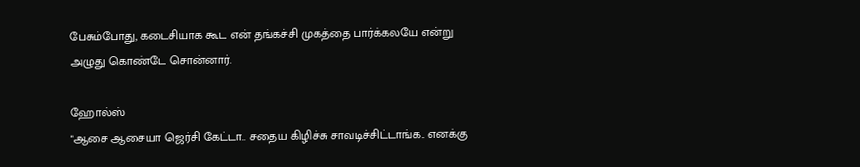பேசும்போது, கடைசியாக கூட என் தங்கச்சி முகத்தை பார்க்கலயே என்று அழுது கொண்டே சொன்னார்.

ஹோல்ஸ்
"ஆசை ஆசையா ஜெர்சி கேட்டா.. சதைய கிழிச்சு சாவடிச்சிட்டாங்க.. எனக்கு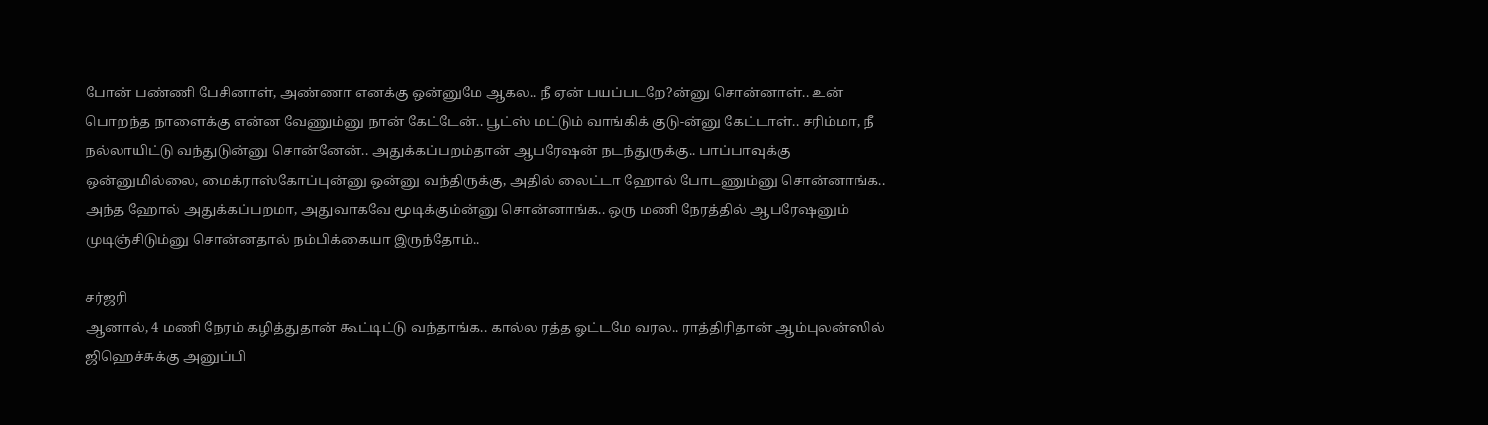போன் பண்ணி பேசினாள், அண்ணா எனக்கு ஒன்னுமே ஆகல.. நீ ஏன் பயப்படறே?ன்னு சொன்னாள்.. உன் பொறந்த நாளைக்கு என்ன வேணும்னு நான் கேட்டேன்.. பூட்ஸ் மட்டும் வாங்கிக் குடு-ன்னு கேட்டாள்.. சரிம்மா, நீ நல்லாயிட்டு வந்துடுன்னு சொன்னேன்.. அதுக்கப்பறம்தான் ஆபரேஷன் நடந்துருக்கு.. பாப்பாவுக்கு ஒன்னுமில்லை, மைக்ராஸ்கோப்புன்னு ஒன்னு வந்திருக்கு, அதில் லைட்டா ஹோல் போடணும்னு சொன்னாங்க.. அந்த ஹோல் அதுக்கப்பறமா, அதுவாகவே மூடிக்கும்ன்னு சொன்னாங்க.. ஒரு மணி நேரத்தில் ஆபரேஷனும் முடிஞ்சிடும்னு சொன்னதால் நம்பிக்கையா இருந்தோம்..

சர்ஜரி
ஆனால், 4 மணி நேரம் கழித்துதான் கூட்டிட்டு வந்தாங்க.. கால்ல ரத்த ஓட்டமே வரல.. ராத்திரிதான் ஆம்புலன்ஸில் ஜிஹெச்சுக்கு அனுப்பி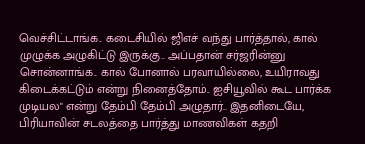வெச்சிட்டாங்க.. கடைசியில் ஜிஎச் வந்து பார்த்தால், கால் முழுக்க அழுகிட்டு இருக்கு.. அப்பதான் சர்ஜரின்னு சொன்னாங்க.. கால் போனால் பரவாயில்லை, உயிராவது கிடைக்கட்டும் என்று நினைத்தோம்.. ஐசியூவில் கூட பார்க்க முடியல" என்று தேம்பி தேம்பி அழுதார்.. இதனிடையே, பிரியாவின் சடலத்தை பார்த்து மாணவிகள் கதறி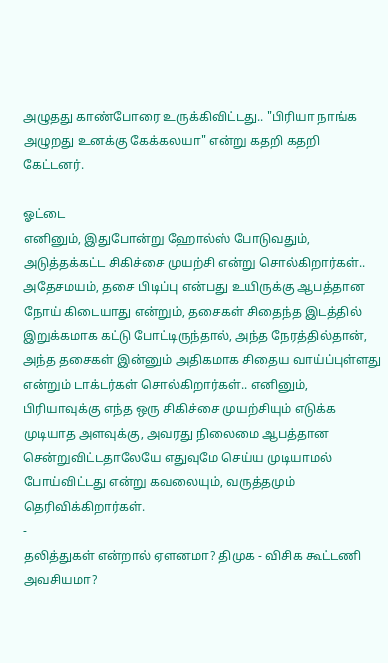அழுதது காண்போரை உருக்கிவிட்டது.. "பிரியா நாங்க அழுறது உனக்கு கேக்கலயா" என்று கதறி கதறி கேட்டனர்.

ஓட்டை
எனினும், இதுபோன்று ஹோல்ஸ் போடுவதும், அடுத்தக்கட்ட சிகிச்சை முயற்சி என்று சொல்கிறார்கள்.. அதேசமயம், தசை பிடிப்பு என்பது உயிருக்கு ஆபத்தான நோய் கிடையாது என்றும், தசைகள் சிதைந்த இடத்தில் இறுக்கமாக கட்டு போட்டிருந்தால், அந்த நேரத்தில்தான், அந்த தசைகள் இன்னும் அதிகமாக சிதைய வாய்ப்புள்ளது என்றும் டாக்டர்கள் சொல்கிறார்கள்.. எனினும், பிரியாவுக்கு எந்த ஒரு சிகிச்சை முயற்சியும் எடுக்க முடியாத அளவுக்கு, அவரது நிலைமை ஆபத்தான சென்றுவிட்டதாலேயே எதுவுமே செய்ய முடியாமல் போய்விட்டது என்று கவலையும், வருத்தமும் தெரிவிக்கிறார்கள்.
-
தலித்துகள் என்றால் ஏளனமா? திமுக - விசிக கூட்டணி அவசியமா?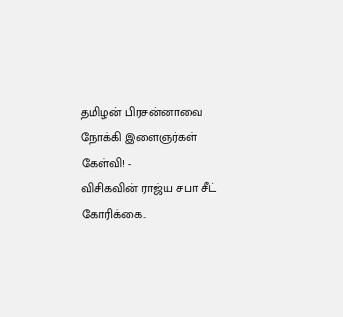தமிழன் பிரசன்னாவை நோக்கி இளைஞர்கள் கேள்வி! -
விசிகவின் ராஜ்ய சபா சீட் கோரிக்கை..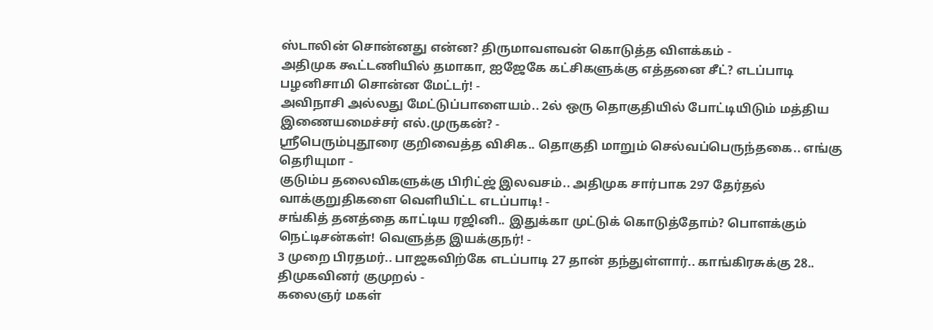ஸ்டாலின் சொன்னது என்ன? திருமாவளவன் கொடுத்த விளக்கம் -
அதிமுக கூட்டணியில் தமாகா, ஐஜேகே கட்சிகளுக்கு எத்தனை சீட்? எடப்பாடி பழனிசாமி சொன்ன மேட்டர்! -
அவிநாசி அல்லது மேட்டுப்பாளையம்.. 2ல் ஒரு தொகுதியில் போட்டியிடும் மத்திய இணையமைச்சர் எல்.முருகன்? -
ஶ்ரீபெரும்புதூரை குறிவைத்த விசிக.. தொகுதி மாறும் செல்வப்பெருந்தகை.. எங்கு தெரியுமா -
குடும்ப தலைவிகளுக்கு பிரிட்ஜ் இலவசம்.. அதிமுக சார்பாக 297 தேர்தல் வாக்குறுதிகளை வெளியிட்ட எடப்பாடி! -
சங்கித் தனத்தை காட்டிய ரஜினி.. இதுக்கா முட்டுக் கொடுத்தோம்? பொளக்கும் நெட்டிசன்கள்! வெளுத்த இயக்குநர்! -
3 முறை பிரதமர்.. பாஜகவிற்கே எடப்பாடி 27 தான் தந்துள்ளார்.. காங்கிரசுக்கு 28.. திமுகவினர் குமுறல் -
கலைஞர் மகள்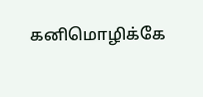கனிமொழிக்கே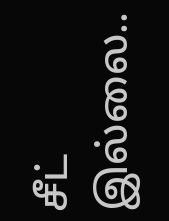சீட் இல்லை..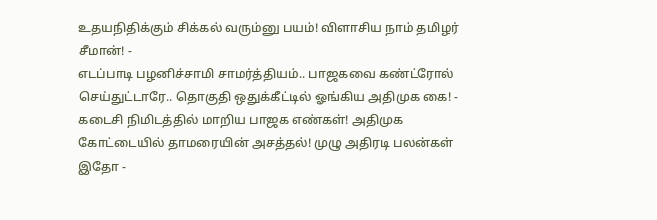உதயநிதிக்கும் சிக்கல் வரும்னு பயம்! விளாசிய நாம் தமிழர் சீமான்! -
எடப்பாடி பழனிச்சாமி சாமர்த்தியம்.. பாஜகவை கண்ட்ரோல் செய்துட்டாரே.. தொகுதி ஒதுக்கீட்டில் ஓங்கிய அதிமுக கை! -
கடைசி நிமிடத்தில் மாறிய பாஜக எண்கள்! அதிமுக கோட்டையில் தாமரையின் அசத்தல்! முழு அதிரடி பலன்கள் இதோ -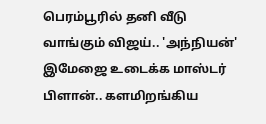பெரம்பூரில் தனி வீடு வாங்கும் விஜய்.. 'அந்நியன்' இமேஜை உடைக்க மாஸ்டர் பிளான்.. களமிறங்கிய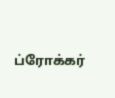ப்ரோக்கர்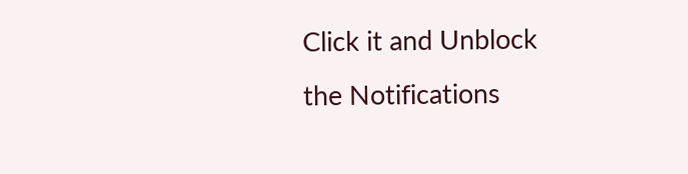Click it and Unblock the Notifications